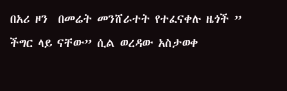በአሪ ዞን  በመሬት መንሸራተት የተፈናቀሉ ዜጎች ” ችግር ላይ ናቸው” ሲል ወረዳው አስታወቀ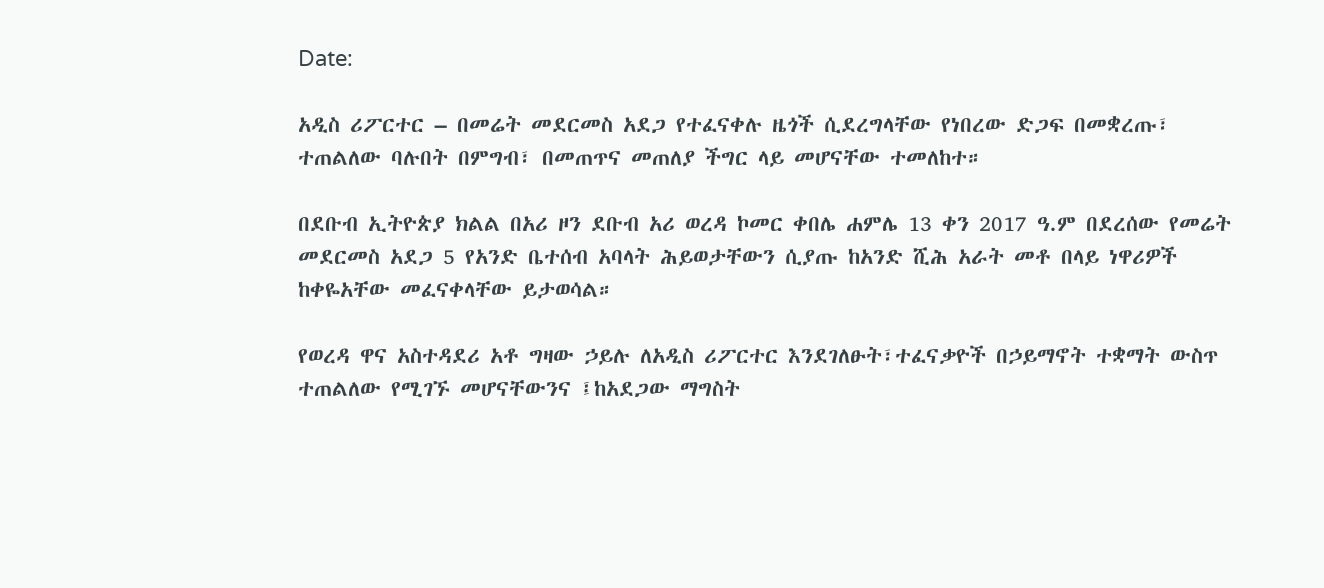Date:

አዲስ ሪፖርተር – በመሬት መደርመስ አደጋ የተፈናቀሉ ዜጎች ሲደረግላቸው የነበረው ድጋፍ በመቋረጡ፣ ተጠልለው ባሉበት በምግብ፣ በመጠጥና መጠለያ ችግር ላይ መሆናቸው ተመለከተ።

በደቡብ ኢትዮጵያ ክልል በአሪ ዞን ደቡብ አሪ ወረዳ ኮመር ቀበሌ ሐምሌ 13 ቀን 2017 ዓ.ም በደረሰው የመሬት መደርመስ አደጋ 5 የአንድ ቤተሰብ አባላት ሕይወታቸውን ሲያጡ ከአንድ ሺሕ አራት መቶ በላይ ነዋሪዎች ከቀዬአቸው መፈናቀላቸው ይታወሳል።

የወረዳ ዋና አስተዳደሪ አቶ ግዛው ኃይሉ ለአዲስ ሪፖርተር እንደገለፁት፣ተፈናቃዮች በኃይማኖት ተቋማት ውስጥ ተጠልለው የሚገኙ መሆናቸውንና ፤ከአደጋው ማግስት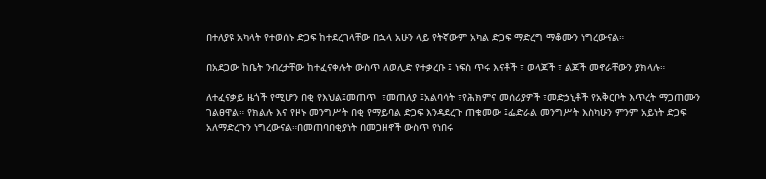በተለያዩ አካላት የተወሰኑ ድጋፍ ከተደረገላቸው በኋላ አሁን ላይ የትኛውም አካል ድጋፍ ማድረግ ማቆሙን ነግረውናል።

በአደጋው ከቤት ንብረታቸው ከተፈናቀሉት ውስጥ ለወሊድ የተቃረቡ ፤ ነፍስ ጥሩ እናቶች ፣ ወላጆች ፣ ልጆች መኖራቸውን ያክላሉ።

ለተፈናቃይ ዜጎች የሚሆን በቂ የእህል፤መጠጥ  ፣መጠለያ ፤አልባሳት ፣የሕክምና መሰሪያዎች ፣መድኃኒቶች የአቅርቦት እጥረት ማጋጠሙን ገልፀዋል። የክልሉ እና የዞኑ መንግሥት በቂ የማይባል ድጋፍ እንዳደረጉ ጠቁመው ፤ፌድራል መንግሥት እስካሁን ምንም አይነት ድጋፍ አለማድረጉን ነግረውናል።በመጠባበቂያነት በመጋዘኖች ውስጥ የነበሩ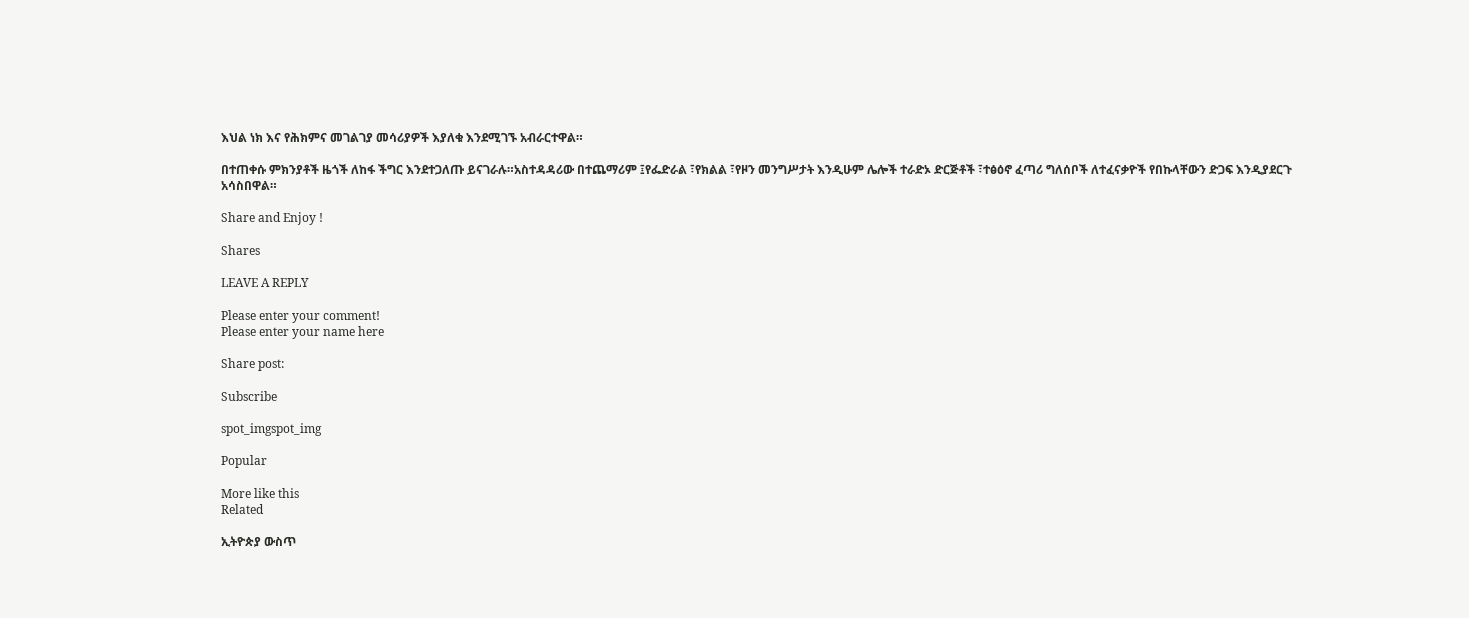እህል ነክ እና የሕክምና መገልገያ መሳሪያዎች እያለቁ እንደሚገኙ አብራርተዋል።

በተጠቀሱ ምክንያቶች ዜጎች ለከፋ ችግር እንደተጋለጡ ይናገራሉ።አስተዳዳሪው በተጨማሪም ፤የፌድራል ፣የክልል ፣የዞን መንግሥታት እንዲሁም ሌሎች ተራድኦ ድርጅቶች ፣ተፅዕኖ ፈጣሪ ግለሰቦች ለተፈናቃዮች የበኩላቸውን ድጋፍ እንዲያደርጉ አሳስበዋል።

Share and Enjoy !

Shares

LEAVE A REPLY

Please enter your comment!
Please enter your name here

Share post:

Subscribe

spot_imgspot_img

Popular

More like this
Related

ኢትዮጵያ ውስጥ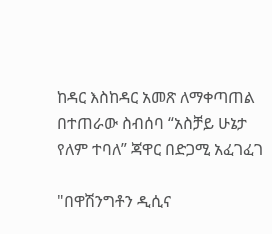ከዳር እስከዳር አመጽ ለማቀጣጠል በተጠራው ስብሰባ “አስቻይ ሁኔታ የለም ተባለ” ጃዋር በድጋሚ አፈገፈገ

"በዋሽንግቶን ዲሲና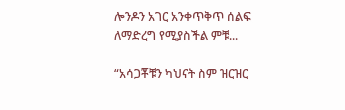ሎንዶን አገር አንቀጥቅጥ ሰልፍ ለማድረግ የሚያስችል ምቹ...

“አሳጋቾቹን ካህናት ስም ዝርዝር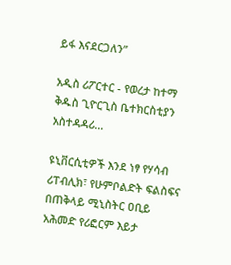ይፋ እናደርጋለን”

አዲስ ሪፖርተር - የወረታ ከተማ ቅዱስ ጊዮርጊስ ቤተክርስቲያን አስተዳዳሪ...

ዩኒቨርሲቲዎች እንደ ነፃ የሃሳብ ሪፐብሊክ፣ የሁምቦልድት ፍልስፍና በጠቅላይ ሚኒስትር ዐቢይ አሕመድ የሪፎርም እይታ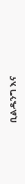ቢልዱንግ እና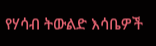የሃሳብ ትውልድ እሳቤዎች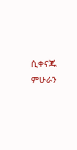ሲቀናጁ ምሁራን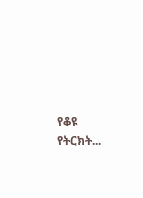የቆዩ የትርክት...